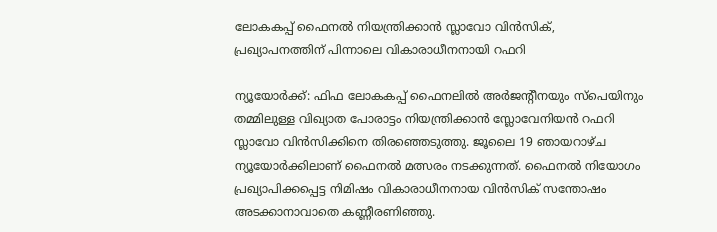ലോകകപ്പ് ഫൈനൽ നിയന്ത്രിക്കാൻ സ്ലാവോ വിൻസിക്, പ്രഖ്യാപനത്തിന് പിന്നാലെ വികാരാധീനനായി റഫറി

ന്യൂയോർക്ക്: ഫിഫ ലോകകപ്പ് ഫൈനലിൽ അർജന്റീനയും സ്പെയിനും തമ്മിലുള്ള വിഖ്യാത പോരാട്ടം നിയന്ത്രിക്കാൻ സ്ലോവേനിയൻ റഫറി സ്ലാവോ വിൻസിക്കിനെ തിരഞ്ഞെടുത്തു. ജൂലൈ 19 ഞായറാഴ്ച ന്യൂയോർക്കിലാണ് ഫൈനൽ മത്സരം നടക്കുന്നത്. ഫൈനൽ നിയോഗം പ്രഖ്യാപിക്കപ്പെട്ട നിമിഷം വികാരാധീനനായ വിൻസിക് സന്തോഷം അടക്കാനാവാതെ കണ്ണീരണിഞ്ഞു.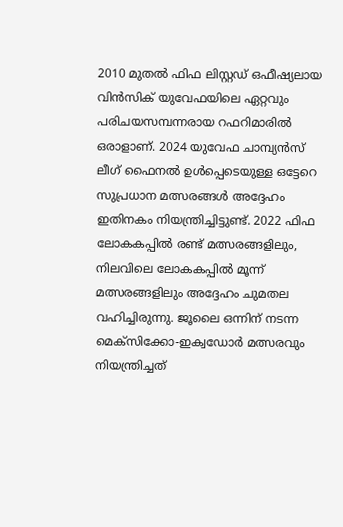2010 മുതൽ ഫിഫ ലിസ്റ്റഡ് ഒഫീഷ്യലായ വിൻസിക് യുവേഫയിലെ ഏറ്റവും പരിചയസമ്പന്നരായ റഫറിമാരിൽ ഒരാളാണ്. 2024 യുവേഫ ചാമ്പ്യൻസ് ലീഗ് ഫൈനൽ ഉൾപ്പെടെയുള്ള ഒട്ടേറെ സുപ്രധാന മത്സരങ്ങൾ അദ്ദേഹം ഇതിനകം നിയന്ത്രിച്ചിട്ടുണ്ട്. 2022 ഫിഫ ലോകകപ്പിൽ രണ്ട് മത്സരങ്ങളിലും, നിലവിലെ ലോകകപ്പിൽ മൂന്ന് മത്സരങ്ങളിലും അദ്ദേഹം ചുമതല വഹിച്ചിരുന്നു. ജൂലൈ ഒന്നിന് നടന്ന മെക്സിക്കോ-ഇക്വഡോർ മത്സരവും നിയന്ത്രിച്ചത്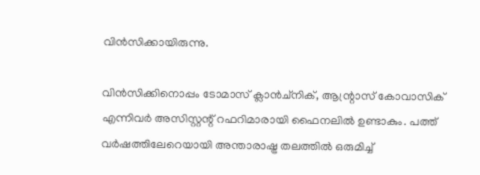വിൻസിക്കായിരുന്നു.

വിൻസിക്കിനൊപ്പം ടോമാസ് ക്ലാൻച്‌നിക്, ആന്റ്രാസ് കോവാസിക് എന്നിവർ അസിസ്റ്റന്റ് റഫറിമാരായി ഫൈനലിൽ ഉണ്ടാകും. പത്ത് വർഷത്തിലേറെയായി അന്താരാഷ്ട്ര തലത്തിൽ ഒരുമിച്ച്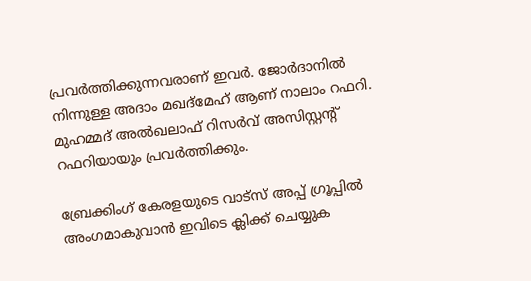പ്രവർത്തിക്കുന്നവരാണ് ഇവർ. ജോർദാനിൽ നിന്നുള്ള അദാം മഖദ്‌മേഹ് ആണ് നാലാം റഫറി. മുഹമ്മദ് അൽഖലാഫ് റിസർവ് അസിസ്റ്റന്റ് റഫറിയായും പ്രവർത്തിക്കും.

ബ്രേക്കിംഗ് കേരളയുടെ വാട്സ് അപ്പ് ഗ്രൂപ്പിൽ അംഗമാകുവാൻ ഇവിടെ ക്ലിക്ക് ചെയ്യുക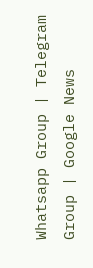Whatsapp Group | Telegram Group | Google News